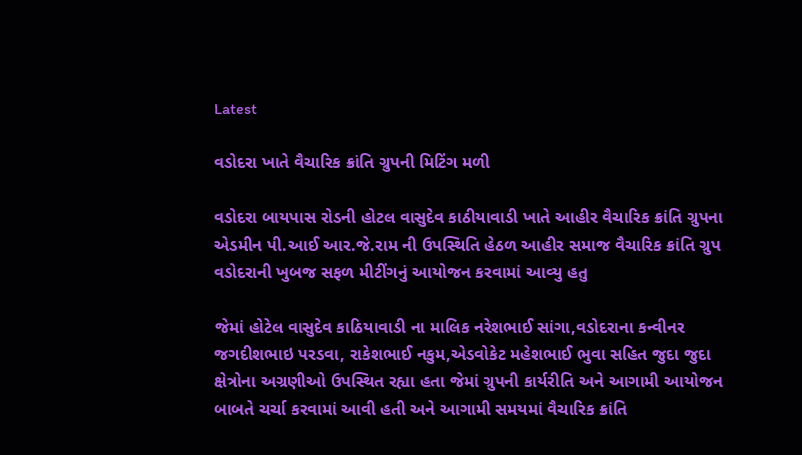Latest

વડોદરા ખાતે વૈચારિક ક્રાંતિ ગ્રુપની મિટિંગ મળી

વડોદરા બાયપાસ રોડની હોટલ વાસુદેવ કાઠીયાવાડી ખાતે આહીર વૈચારિક ક્રાંતિ ગ્રુપના એડમીન પી.આઈ આર.જે.રામ ની ઉપસ્થિતિ હેઠળ આહીર સમાજ વૈચારિક ક્રાંતિ ગ્રુપ વડોદરાની ખુબજ સફળ મીટીંગનું આયોજન કરવામાં આવ્યુ હતુ

જેમાં હોટેલ વાસુદેવ કાઠિયાવાડી ના માલિક નરેશભાઈ સાંગા,વડોદરાના કન્વીનર જગદીશભાઇ પરડવા, રાકેશભાઈ નકુમ,એડવોકેટ મહેશભાઈ ભુવા સહિત જુદા જુદા ક્ષેત્રોના અગ્રણીઓ ઉપસ્થિત રહ્યા હતા જેમાં ગ્રુપની કાર્યરીતિ અને આગામી આયોજન બાબતે ચર્ચા કરવામાં આવી હતી અને આગામી સમયમાં વૈચારિક ક્રાંતિ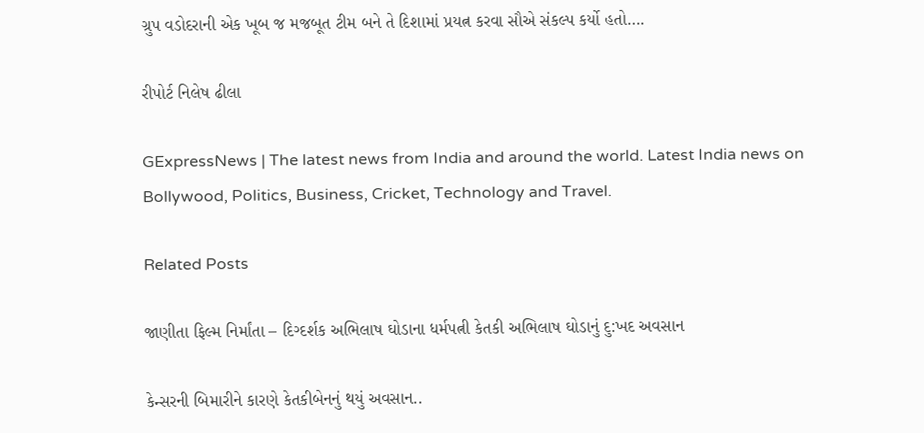ગ્રુપ વડોદરાની એક ખૂબ જ મજબૂત ટીમ બને તે દિશામાં પ્રયત્ન કરવા સૌએ સંકલ્પ કર્યો હતો….

રીપોર્ટ નિલેષ ઢીલા

GExpressNews | The latest news from India and around the world. Latest India news on Bollywood, Politics, Business, Cricket, Technology and Travel.

Related Posts

જાણીતા ફિલ્મ નિર્માંતા – દિગ્દર્શક અભિલાષ ઘોડાના ધર્મપત્ની કેતકી અભિલાષ ઘોડાનું દુ:ખદ અવસાન

કેન્સરની બિમારીને કારણે કેતકીબેનનું થયું અવસાન..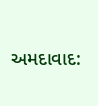અમદાવાદ: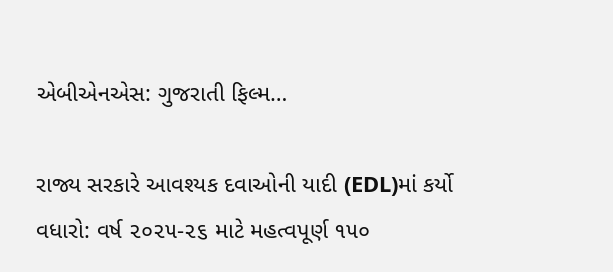એબીએનએસ: ગુજરાતી ફિલ્મ…

રાજ્ય સરકારે આવશ્યક દવાઓની યાદી (EDL)માં કર્યો વધારો: વર્ષ ૨૦૨૫-૨૬ માટે મહત્વપૂર્ણ ૧૫૦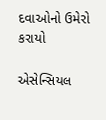દવાઓનો ઉમેરો કરાયો

એસેન્સિયલ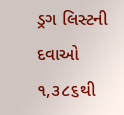ડ્રગ લિસ્ટની દવાઓ ૧,૩૮૬થી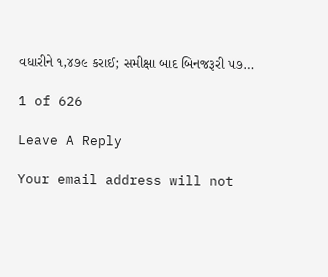વધારીને ૧,૪૭૯ કરાઈ; સમીક્ષા બાદ બિનજરૂરી ૫૭…

1 of 626

Leave A Reply

Your email address will not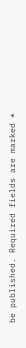be published. Required fields are marked *